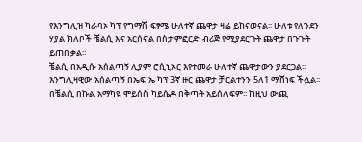የእንግሊዝ ካራባኦ ካፕ የግማሽ ፍፃሜ ሁለተኛ ጨዋታ ዛሬ ይከናወናል፡፡ ሁለቱ የለንደን ሃያል ክለቦች ቼልሲ እና አርሰናል በስታምፎርድ ብሪጅ የሚያደርጉት ጨዋታ በጉጉት ይጠበቃል፡፡
ቼልሲ በአዲሱ አሰልጣኝ ሊያም ሮሲኒኦር እየተመራ ሁለተኛ ጨዋታውን ያደርጋል፡፡ እንግሊዛዊው አሰልጣኝ በኤፍ ኤ ካፕ 3ኛ ዙር ጨዋታ ቻርልተንን 5ለ1 ማሸነፍ ችሏል፡፡
በቼልሲ በኩል አማካዩ ሞይሰስ ካይሴዶ በቅጣት አይሰለፍም፡፡ ከዚህ ውጪ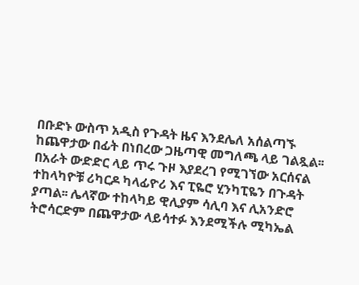በቡድኑ ውስጥ አዲስ የጉዳት ዜና እንደሌለ አሰልጣኙ ከጨዋታው በፊት በነበረው ጋዜጣዊ መግለጫ ላይ ገልጿል፡፡
በአራት ውድድር ላይ ጥሩ ጉዞ እያደረገ የሚገኘው አርሰናል ተከላካዮቹ ሪካርዶ ካላፊዮሪ እና ፒዬሮ ሂንካፒዬን በጉዳት ያጣል፡፡ ሌላኛው ተከላካይ ዊሊያም ሳሊባ እና ሊአንድሮ ትሮሳርድም በጨዋታው ላይሳተፉ እንደሚችሉ ሚካኤል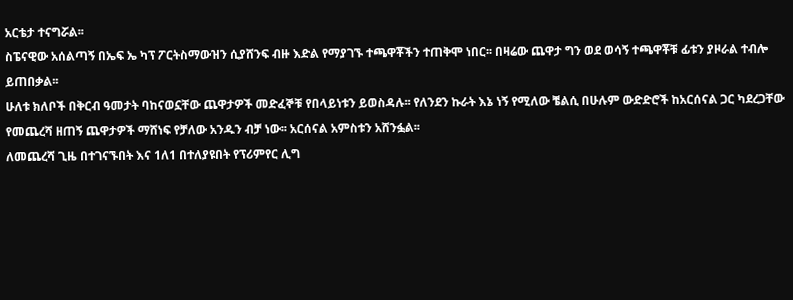አርቴታ ተናግሯል፡፡
ስፔናዊው አሰልጣኝ በኤፍ ኤ ካፕ ፖርትስማውዝን ሲያሸንፍ ብዙ እድል የማያገኙ ተጫዋቾችን ተጠቅሞ ነበር፡፡ በዛሬው ጨዋታ ግን ወደ ወሳኝ ተጫዋቾቹ ፊቱን ያዞራል ተብሎ ይጠበቃል፡፡
ሁለቱ ክለቦች በቅርብ ዓመታት ባከናወኗቸው ጨዋታዎች መድፈኞቹ የበላይነቱን ይወስዳሉ፡፡ የለንደን ኩራት እኔ ነኝ የሚለው ቼልሲ በሁሉም ውድድሮች ከአርሰናል ጋር ካደረጋቸው የመጨረሻ ዘጠኝ ጨዋታዎች ማሸነፍ የቻለው አንዱን ብቻ ነው፡፡ አርሰናል አምስቱን አሸንፏል፡፡
ለመጨረሻ ጊዜ በተገናኙበት እና 1ለ1 በተለያዩበት የፕሪምየር ሊግ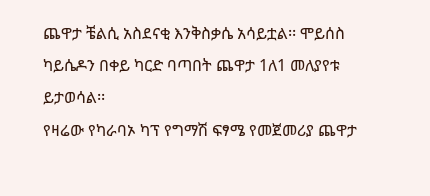ጨዋታ ቼልሲ አስደናቂ እንቅስቃሴ አሳይቷል፡፡ ሞይሰስ ካይሴዶን በቀይ ካርድ ባጣበት ጨዋታ 1ለ1 መለያየቱ ይታወሳል፡፡
የዛሬው የካራባኦ ካፕ የግማሽ ፍፃሜ የመጀመሪያ ጨዋታ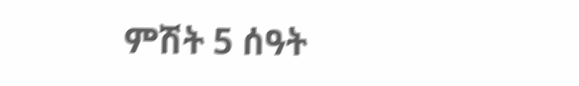ምሽት 5 ሰዓት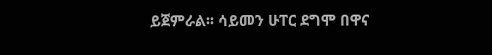ይጀምራል፡፡ ሳይመን ሁፐር ደግሞ በዋና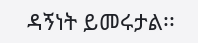ዳኝነት ይመሩታል፡፡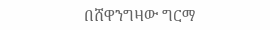በሸዋንግዛው ግርማ